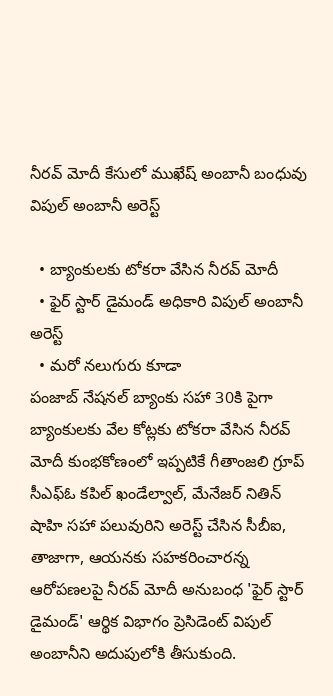నీరవ్ మోదీ కేసులో ముఖేష్ అంబానీ బంధువు విపుల్ అంబానీ అరెస్ట్

  • బ్యాంకులకు టోకరా వేసిన నీరవ్ మోదీ
  • ఫైర్ స్టార్ డైమండ్ అధికారి విపుల్ అంబానీ అరెస్ట్
  • మరో నలుగురు కూడా
పంజాబ్ నేషనల్ బ్యాంకు సహా 30కి పైగా బ్యాంకులకు వేల కోట్లకు టోకరా వేసిన నీరవ్ మోదీ కుంభకోణంలో ఇప్పటికే గీతాంజలి గ్రూప్ సీఎఫ్ఓ కపిల్ ఖండేల్వాల్, మేనేజర్ నితిన్ షాహి సహా పలువురిని అరెస్ట్ చేసిన సీబీఐ, తాజాగా, ఆయనకు సహకరించారన్న ఆరోపణలపై నీరవ్ మోదీ అనుబంధ 'ఫైర్ స్టార్ డైమండ్' ఆర్థిక విభాగం ప్రెసిడెంట్ విపుల్ అంబానీని అదుపులోకి తీసుకుంది.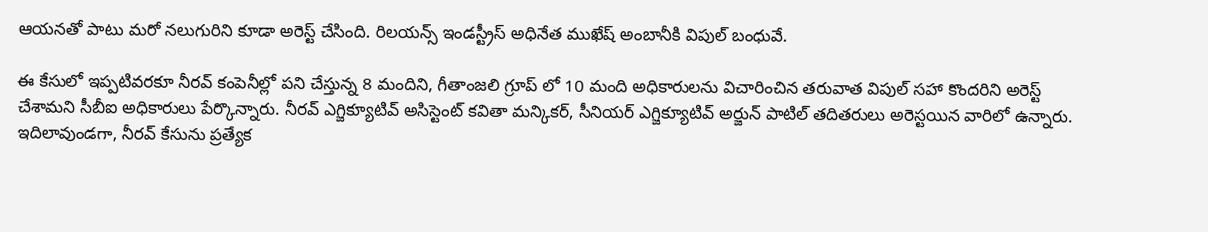ఆయనతో పాటు మరో నలుగురిని కూడా అరెస్ట్ చేసింది. రిలయన్స్ ఇండస్ట్రీస్ అధినేత ముఖేష్ అంబానీకి విపుల్ బంధువే.

ఈ కేసులో ఇప్పటివరకూ నీరవ్ కంపెనీల్లో పని చేస్తున్న 8 మందిని, గీతాంజలి గ్రూప్ లో 10 మంది అధికారులను విచారించిన తరువాత విపుల్ సహా కొందరిని అరెస్ట్ చేశామని సీబీఐ అధికారులు పేర్కొన్నారు. నీరవ్ ఎగ్జిక్యూటివ్ అసిస్టెంట్ కవితా మన్కికర్, సీనియర్ ఎగ్జిక్యూటివ్ అర్జున్ పాటిల్ తదితరులు అరెస్టయిన వారిలో ఉన్నారు. ఇదిలావుండగా, నీరవ్ కేసును ప్రత్యేక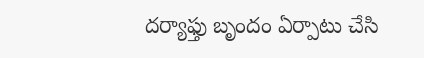దర్యాఫ్తు బృందం ఏర్పాటు చేసి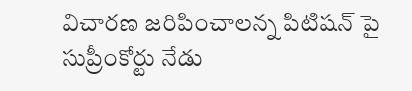విచారణ జరిపించాలన్న పిటిషన్ పై సుప్రీంకోర్టు నేడు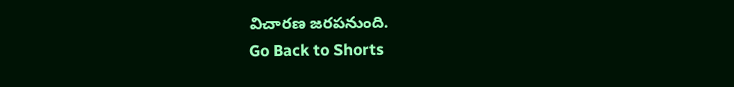విచారణ జరపనుంది.
Go Back to Shorts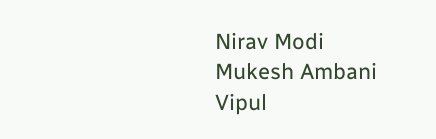Nirav Modi
Mukesh Ambani
Vipul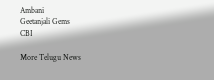Ambani
Geetanjali Gems
CBI

More Telugu News